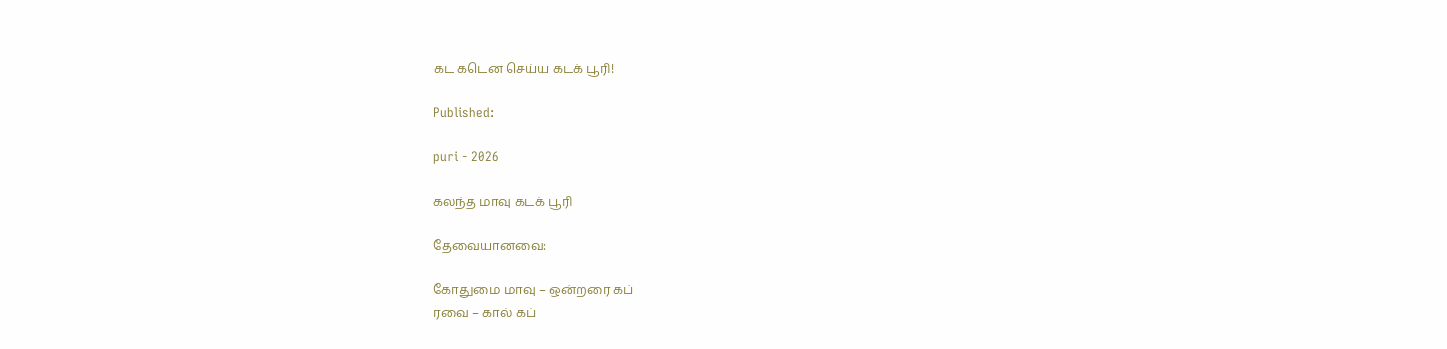கட கடென செய்ய கடக் பூரி!

Published:

puri - 2026

கலந்த மாவு கடக் பூரி

தேவையானவை:

கோதுமை மாவு – ஒன்றரை கப்
ரவை – கால் கப்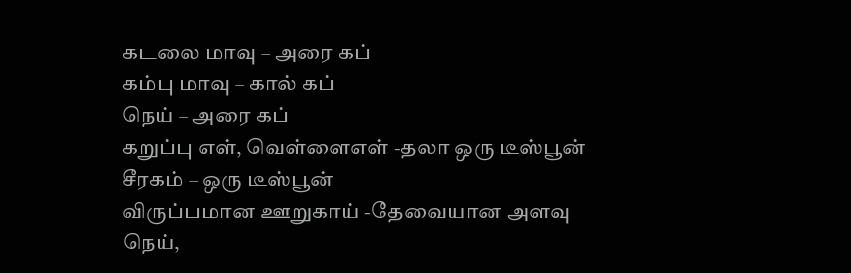கடலை மாவு – அரை கப்
கம்பு மாவு – கால் கப்
நெய் – அரை கப்
கறுப்பு எள், வெள்ளைஎள் -தலா ஒரு டீஸ்பூன்
சீரகம் – ஒரு டீஸ்பூன்
விருப்பமான ஊறுகாய் -தேவையான அளவு
நெய்,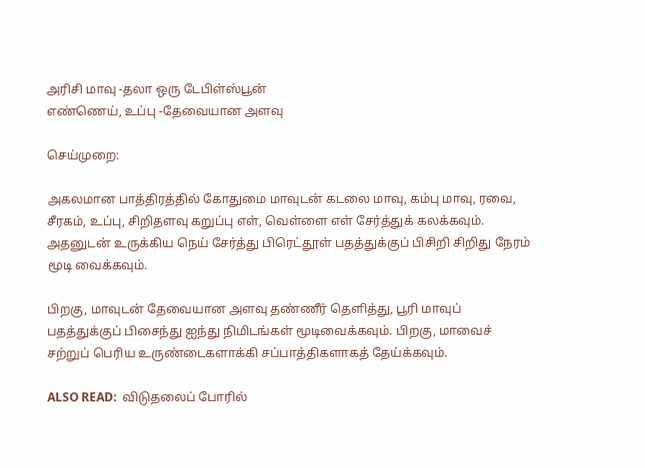அரிசி மாவு -தலா ஒரு டேபிள்ஸ்பூன்
எண்ணெய், உப்பு -தேவையான அளவு

செய்முறை:

அகலமான பாத்திரத்தில் கோதுமை மாவுடன் கடலை மாவு, கம்பு மாவு, ரவை, சீரகம், உப்பு, சிறிதளவு கறுப்பு எள், வெள்ளை எள் சேர்த்துக் கலக்கவும். அதனுடன் உருக்கிய நெய் சேர்த்து பிரெட்தூள் பதத்துக்குப் பிசிறி சிறிது நேரம் மூடி வைக்கவும்.

பிறகு, மாவுடன் தேவையான அளவு தண்ணீர் தெளித்து, பூரி மாவுப் பதத்துக்குப் பிசைந்து ஐந்து நிமிடங்கள் மூடிவைக்கவும். பிறகு, மாவைச் சற்றுப் பெரிய உருண்டைகளாக்கி சப்பாத்திகளாகத் தேய்க்கவும்.

ALSO READ:  விடுதலைப் போரில்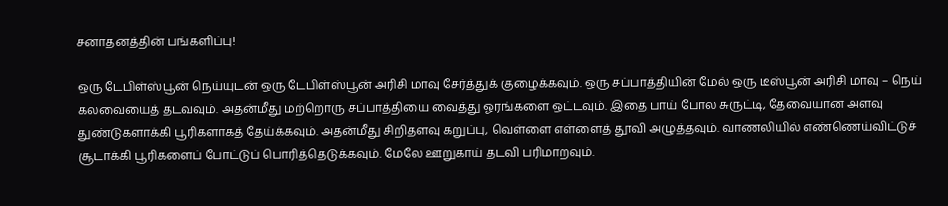சனாதனத்தின் பங்களிப்பு!

ஒரு டேபிள்ஸ்பூன் நெய்யுடன் ஒரு டேபிள்ஸ்பூன் அரிசி மாவு சேர்த்துக் குழைக்கவும். ஒரு சப்பாத்தியின் மேல் ஒரு டீஸ்பூன் அரிசி மாவு – நெய் கலவையைத் தடவவும். அதன்மீது மற்றொரு சப்பாத்தியை வைத்து ஓரங்களை ஒட்டவும். இதை பாய் போல சுருட்டி, தேவையான அளவு துண்டுகளாக்கி பூரிகளாகத் தேய்க்கவும். அதன்மீது சிறிதளவு கறுப்பு, வெள்ளை எள்ளைத் தூவி அழுத்தவும். வாணலியில் எண்ணெய்விட்டுச் சூடாக்கி பூரிகளைப் போட்டுப் பொரித்தெடுக்கவும். மேலே ஊறுகாய் தடவி பரிமாறவும்.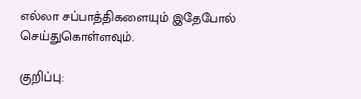எல்லா சப்பாத்திகளையும் இதேபோல் செய்துகொள்ளவும்.

குறிப்பு: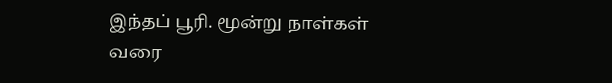இந்தப் பூரி. மூன்று நாள்கள் வரை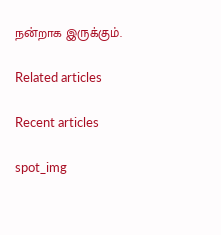நன்றாக இருக்கும்.

Related articles

Recent articles

spot_img